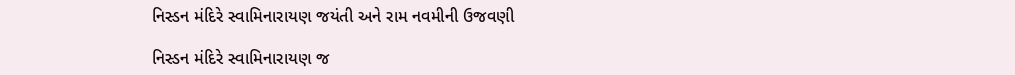નિસ્ડન મંદિરે સ્વામિનારાયણ જયંતી અને રામ નવમીની ઉજવણી

નિસ્ડન મંદિરે સ્વામિનારાયણ જ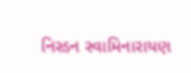નિસ્ડન સ્વામિનારાયણ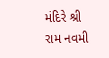મંદિરે શ્રી રામ નવમી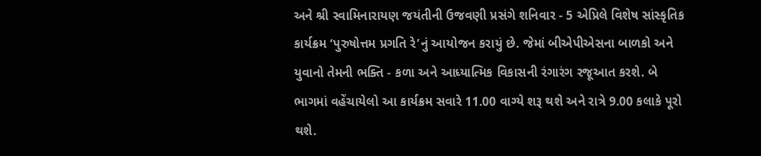અને શ્રી સ્વામિનારાયણ જયંતીની ઉજવણી પ્રસંગે શનિવાર - 5 એપ્રિલે વિશેષ સાંસ્કૃતિક કાર્યક્રમ ‘પુરુષોત્તમ પ્રગતિ રે’નું આયોજન કરાયું છે. જેમાં બીએપીએસના બાળકો અને યુવાનો તેમની ભક્તિ - કળા અને આધ્યાત્મિક વિકાસની રંગારંગ રજૂઆત કરશે. બે ભાગમાં વહેંચાયેલો આ કાર્યક્રમ સવારે 11.00 વાગ્યે શરૂ થશે અને રાત્રે 9.00 કલાકે પૂરો થશે.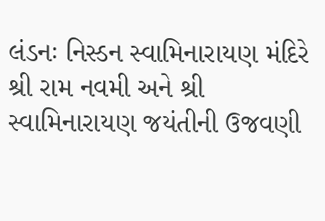લંડનઃ નિસ્ડન સ્વામિનારાયણ મંદિરે શ્રી રામ નવમી અને શ્રી સ્વામિનારાયણ જયંતીની ઉજવણી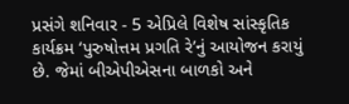પ્રસંગે શનિવાર - 5 એપ્રિલે વિશેષ સાંસ્કૃતિક કાર્યક્રમ ‘પુરુષોત્તમ પ્રગતિ રે’નું આયોજન કરાયું છે. જેમાં બીએપીએસના બાળકો અને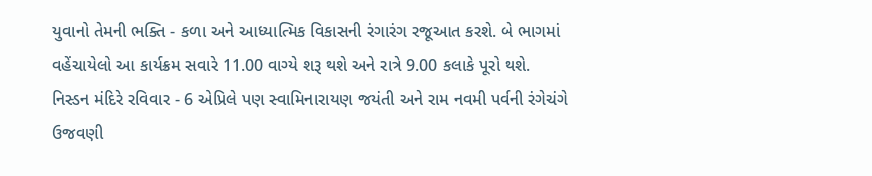યુવાનો તેમની ભક્તિ - કળા અને આધ્યાત્મિક વિકાસની રંગારંગ રજૂઆત કરશે. બે ભાગમાં વહેંચાયેલો આ કાર્યક્રમ સવારે 11.00 વાગ્યે શરૂ થશે અને રાત્રે 9.00 કલાકે પૂરો થશે.
નિસ્ડન મંદિરે રવિવાર - 6 એપ્રિલે પણ સ્વામિનારાયણ જયંતી અને રામ નવમી પર્વની રંગેચંગે ઉજવણી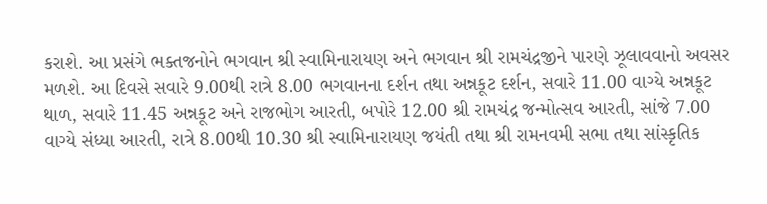કરાશે. આ પ્રસંગે ભક્તજનોને ભગવાન શ્રી સ્વામિનારાયણ અને ભગવાન શ્રી રામચંદ્રજીને પારણે ઝૂલાવવાનો અવસર મળશે. આ દિવસે સવારે 9.00થી રાત્રે 8.00 ભગવાનના દર્શન તથા અન્નકૂટ દર્શન, સવારે 11.00 વાગ્યે અન્નકૂટ થાળ, સવારે 11.45 અન્નકૂટ અને રાજભોગ આરતી, બપોરે 12.00 શ્રી રામચંદ્ર જન્મોત્સવ આરતી, સાંજે 7.00 વાગ્યે સંધ્યા આરતી, રાત્રે 8.00થી 10.30 શ્રી સ્વામિનારાયણ જયંતી તથા શ્રી રામનવમી સભા તથા સાંસ્કૃતિક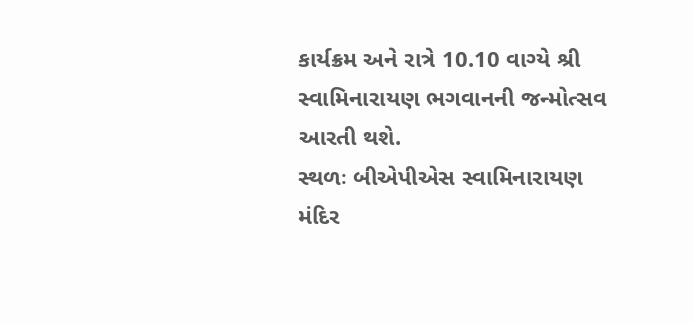કાર્યક્રમ અને રાત્રે 10.10 વાગ્યે શ્રી સ્વામિનારાયણ ભગવાનની જન્મોત્સવ આરતી થશે.
સ્થળઃ બીએપીએસ સ્વામિનારાયણ મંદિર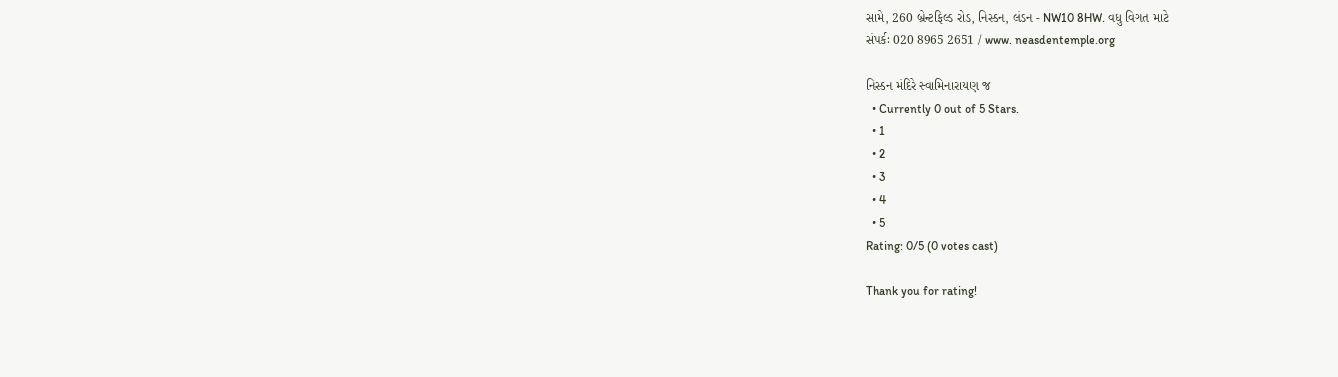સામે, 260 બ્રેન્ટફિલ્ડ રોડ, નિસ્ડન, લંડન - NW10 8HW. વધુ વિગત માટે
સંપર્કઃ 020 8965 2651 / www. neasdentemple.org

નિસ્ડન મંદિરે સ્વામિનારાયણ જ
  • Currently 0 out of 5 Stars.
  • 1
  • 2
  • 3
  • 4
  • 5
Rating: 0/5 (0 votes cast)

Thank you for rating!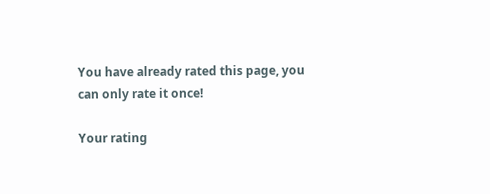You have already rated this page, you can only rate it once!

Your rating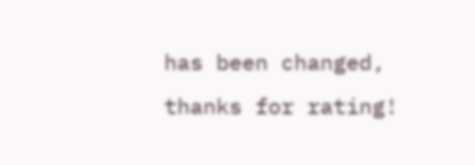has been changed, thanks for rating!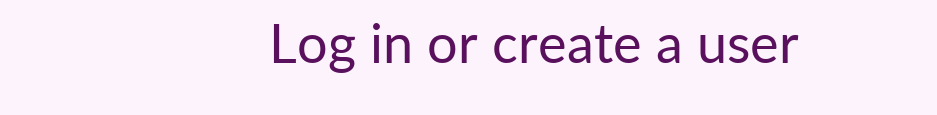Log in or create a user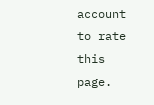account to rate this page.